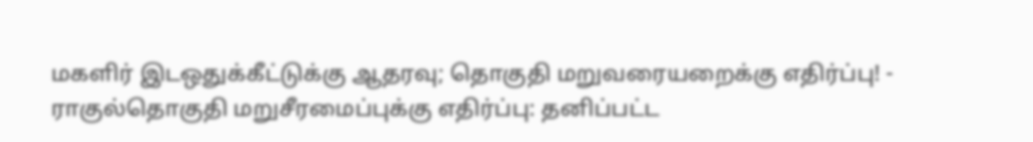மகளிர் இடஒதுக்கீட்டுக்கு ஆதரவு; தொகுதி மறுவரையறைக்கு எதிர்ப்பு! - ராகுல்தொகுதி மறுசீரமைப்புக்கு எதிர்ப்பு: தனிப்பட்ட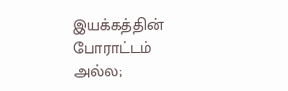இயக்கத்தின் போராட்டம் அல்ல;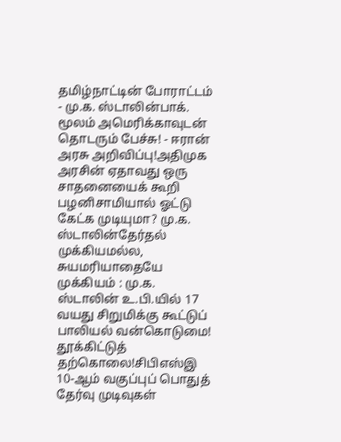தமிழ்நாட்டின் போராட்டம் - மு.க. ஸ்டாலின்பாக். மூலம் அமெரிக்காவுடன் தொடரும் பேச்சு! - ஈரான் அரசு அறிவிப்பு!அதிமுக அரசின் ஏதாவது ஒரு சாதனையைக் கூறி பழனிசாமியால் ஓட்டு கேட்க முடியுமா? மு.க. ஸ்டாலின்தேர்தல் முக்கியமல்ல, சுயமரியாதையே முக்கியம் : மு.க. ஸ்டாலின் உ.பி.யில் 17 வயது சிறுமிக்கு கூட்டுப் பாலியல் வன்கொடுமை! தூக்கிட்டுத் தற்கொலை!சிபிஎஸ்இ 10-ஆம் வகுப்புப் பொதுத் தேர்வு முடிவுகள்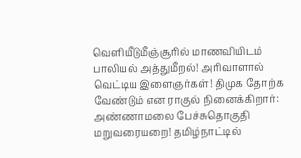வெளியீடுமீஞ்சூரில் மாணவியிடம் பாலியல் அத்துமீறல்! அரிவாளால் வெட்டிய இளைஞர்கள்! திமுக தோற்க வேண்டும் என ராகுல் நினைக்கிறார்: அண்ணாமலை பேச்சுதொகுதி மறுவரையறை! தமிழ்நாட்டில்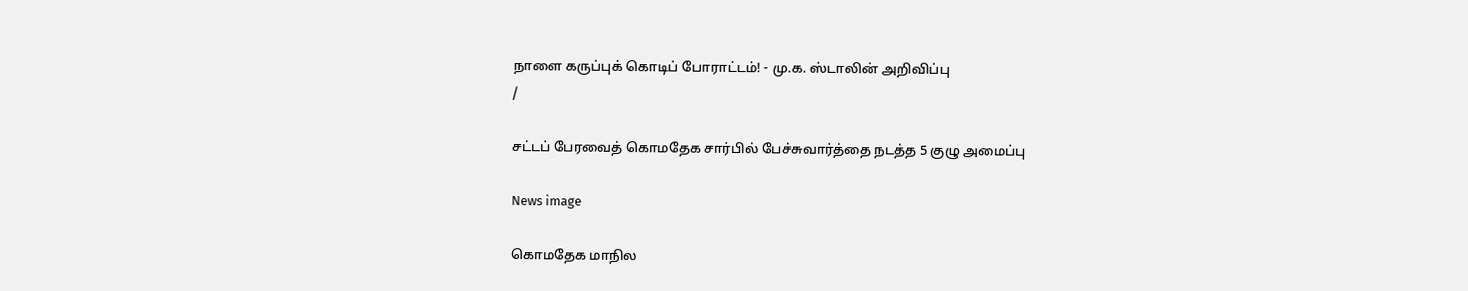நாளை கருப்புக் கொடிப் போராட்டம்! - மு.க. ஸ்டாலின் அறிவிப்பு
/

சட்டப் பேரவைத் கொமதேக சார்பில் பேச்சுவார்த்தை நடத்த 5 குழு அமைப்பு

News image

கொமதேக மாநில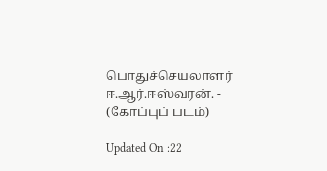பொதுச்செயலாளர் ஈ.ஆர்.ஈஸ்வரன். - (கோப்புப் படம்)

Updated On :22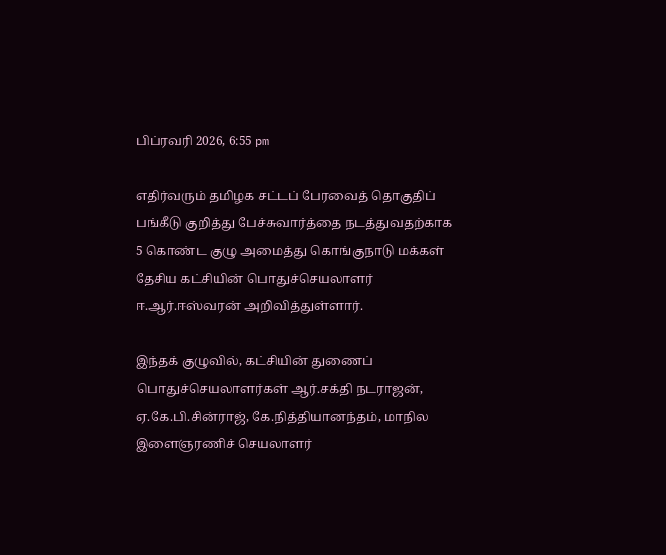பிப்ரவரி 2026, 6:55 pm

எதிர்வரும் தமிழக சட்டப் பேரவைத் தொகுதிப் பங்கீடு குறித்து பேச்சுவார்த்தை நடத்துவதற்காக 5 கொண்ட குழு அமைத்து கொங்குநாடு மக்கள் தேசிய கட்சியின் பொதுச்செயலாளர் ஈ.ஆர்.ஈஸ்வரன் அறிவித்துள்ளார்.

இந்தக் குழுவில், கட்சியின் துணைப் பொதுச்செயலாளர்கள் ஆர்.சக்தி நடராஜன், ஏ.கே.பி.சின்ராஜ், கே.நித்தியானந்தம், மாநில இளைஞரணிச் செயலாளர்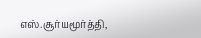எஸ்.சூர்யமூர்த்தி,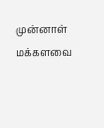முன்னாள் மக்களவை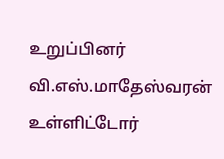உறுப்பினர் வி.எஸ்.மாதேஸ்வரன் உள்ளிட்டோர்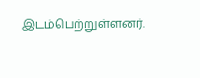இடம்பெற்றுள்ளனர்.